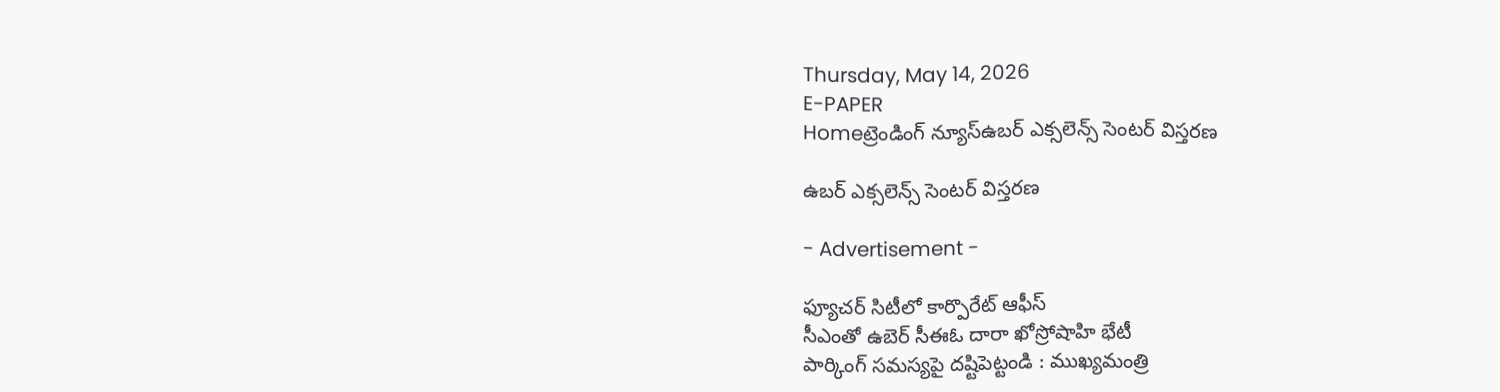Thursday, May 14, 2026
E-PAPER
Homeట్రెండింగ్ న్యూస్ఉబర్‌ ఎక్సలెన్స్‌ సెంటర్‌ విస్తరణ

ఉబర్‌ ఎక్సలెన్స్‌ సెంటర్‌ విస్తరణ

- Advertisement -

ఫ్యూచర్‌ సిటీలో కార్పొరేట్‌ ఆఫీస్‌
సీఎంతో ఉబెర్‌ సీఈఓ దారా ఖోస్రోషాహి భేటీ
పార్కింగ్‌ సమస్యపై దష్టిపెట్టండి : ముఖ్యమంత్రి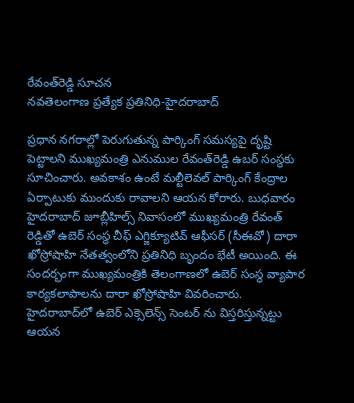రేవంత్‌రెడ్డి సూచన
నవతెలంగాణ ప్రత్యేక ప్రతినిధి-హైదరాబాద్‌

ప్రధాన నగరాల్లో పెరుగుతున్న పార్కింగ్‌ సమస్యపై దృష్టి పెట్టాలని ముఖ్యమంత్రి ఎనుముల రేవంత్‌రెడ్డి ఉబర్‌ సంస్థకు సూచించారు. అవకాశం ఉంటే మల్టీలెవల్‌ పార్కింగ్‌ కేంద్రాల ఏర్పాటుకు ముందుకు రావాలని ఆయన కోరారు. బుధవారం హైదరాబాద్‌ జూబ్లీహిల్స్‌ నివాసంలో ముఖ్యమంత్రి రేవంత్‌ రెడ్డితో ఉబెర్‌ సంస్థ చీఫ్‌ ఎగ్జిక్యూటివ్‌ ఆఫీసర్‌ (సీఈవో) దారా ఖోస్రోషాహి నేతత్వంలోని ప్రతినిధి బృందం భేటీ అయింది. ఈ సందర్భంగా ముఖ్యమంత్రికి తెలంగాణలో ఉబెర్‌ సంస్థ వ్యాపార కార్యకలాపాలను దారా ఖోస్రోషాహి వివరించారు. హైదరాబాద్‌లో ఉబెర్‌ ఎక్సెలెన్స్‌ సెంటర్‌ ను విస్తరిస్తున్నట్టు ఆయన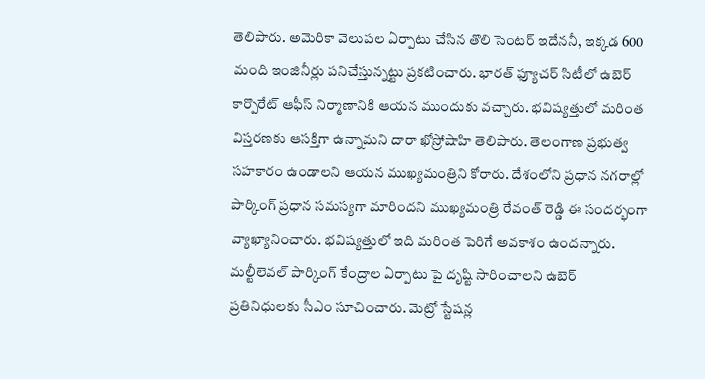తెలిపారు. అమెరికా వెలుపల ఏర్పాటు చేసిన తొలి సెంటర్‌ ఇదేననీ, ఇక్కడ 600 మంది ఇంజినీర్లు పనిచేస్తున్నట్టు ప్రకటించారు. భారత్‌ ఫ్యూచర్‌ సిటీలో ఉబెర్‌ కార్పొరేట్‌ ఆఫీస్‌ నిర్మాణానికి ఆయన ముందుకు వచ్చారు. భవిష్యత్తులో మరింత విస్తరణకు ఆసక్తిగా ఉన్నామని దారా ఖోస్రోషాహి తెలిపారు. తెలంగాణ ప్రభుత్వ సహకారం ఉండాలని ఆయన ముఖ్యమంత్రిని కోరారు. దేశంలోని ప్రధాన నగరాల్లో పార్కింగ్‌ ప్రధాన సమస్యగా మారిందని ముఖ్యమంత్రి రేవంత్‌ రెడ్డి ఈ సందర్భంగా వ్యాఖ్యానించారు. భవిష్యత్తులో ఇది మరింత పెరిగే అవకాశం ఉందన్నారు. మల్టీలెవల్‌ పార్కింగ్‌ కేంద్రాల ఏర్పాటు పై దృష్టి సారించాలని ఉబెర్‌ ప్రతినిధులకు సీఎం సూచించారు. మెట్రో స్టేషన్ల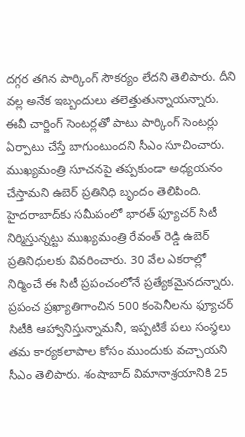దగ్గర తగిన పార్కింగ్‌ సౌకర్యం లేదని తెలిపారు. దీని వల్ల అనేక ఇబ్బందులు తలెత్తుతున్నాయన్నారు. ఈవీ చార్జింగ్‌ సెంటర్లతో పాటు పార్కింగ్‌ సెంటర్లు ఏర్పాటు చేస్తే బాగుంటుందని సీఎం సూచించారు. ముఖ్యమంత్రి సూచనపై తప్పకుండా అధ్యయనం చేస్తామని ఉబెర్‌ ప్రతినిధి బృందం తెలిపింది.
హైదరాబాద్‌కు సమీపంలో భారత్‌ ఫ్యూచర్‌ సిటీ నిర్మిస్తున్నట్టు ముఖ్యమంత్రి రేవంత్‌ రెడ్డి ఉబెర్‌ ప్రతినిధులకు వివరించారు. 30 వేల ఎకరాల్లో నిర్మించే ఈ సిటీ ప్రపంచంలోనే ప్రత్యేకమైనదన్నారు. ప్రపంచ ప్రఖ్యాతిగాంచిన 500 కంపెనీలను ఫ్యూచర్‌ సిటీకి ఆహ్వానిస్తున్నామనీ, ఇప్పటికే పలు సంస్థలు తమ కార్యకలాపాల కోసం ముందుకు వచ్చాయని సీఎం తెలిపారు. శంషాబాద్‌ విమానాశ్రయానికి 25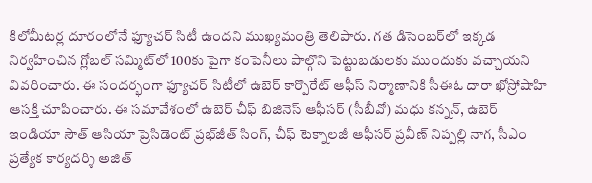కిలోమీటర్ల దూరంలోనే ఫ్యూచర్‌ సిటీ ఉందని ముఖ్యమంత్రి తెలిపారు. గత డిసెంబర్‌లో ఇక్కడ నిర్వహించిన గ్లోబల్‌ సమ్మిట్‌లో 100కు పైగా కంపెనీలు పాల్గొని పెట్టుబడులకు ముందుకు వచ్చాయని వివరించారు. ఈ సందర్భంగా ఫ్యూచర్‌ సిటీలో ఉబెర్‌ కార్పొరేట్‌ ఆఫీస్‌ నిర్మాణానికి సీఈఓ దారా ఖోస్రోషాహి ఆసక్తి చూపించారు. ఈ సమావేశంలో ఉబెర్‌ చీఫ్‌ బిజినెస్‌ ఆఫీసర్‌ (సీబీవో) మధు కన్నన్‌, ఉబెర్‌ ఇండియా సౌత్‌ ఆసియా ప్రెసిడెంట్‌ ప్రభ్‌జీత్‌ సింగ్‌, చీఫ్‌ టెక్నాలజీ ఆఫీసర్‌ ప్రవీణ్‌ నిప్పల్లి నాగ, సీఎం ప్రత్యేక కార్యదర్శి అజిత్‌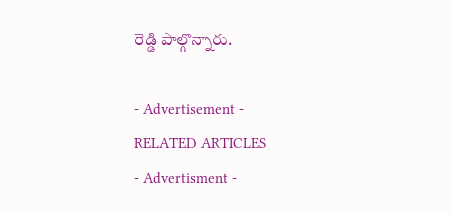రెడ్డి పాల్గొన్నారు.

- Advertisement -
RELATED ARTICLES
- Advertisment -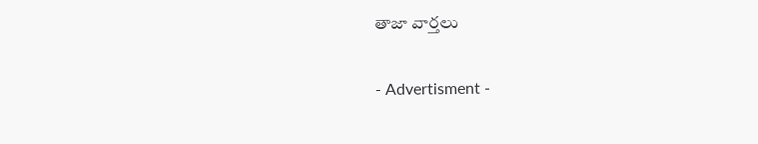తాజా వార్తలు

- Advertisment -